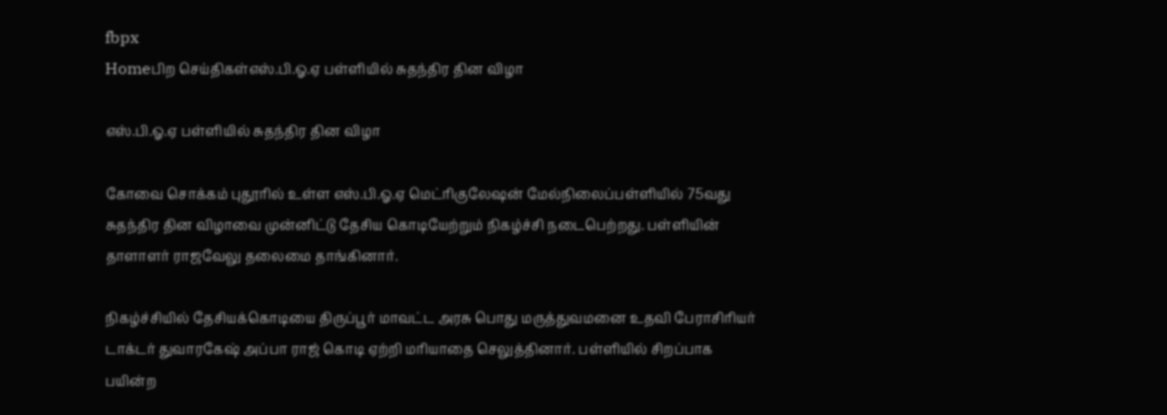fbpx
Homeபிற செய்திகள்எஸ்.பி.ஓ.ஏ பள்ளியில் சுதந்திர தின விழா

எஸ்.பி.ஓ.ஏ பள்ளியில் சுதந்திர தின விழா

கோவை சொக்கம் புதூரில் உள்ள எஸ்.பி.ஓ.ஏ மெட்ரிகுலேஷன் மேல்நிலைப்பள்ளியில் 75வது சுதந்திர தின விழாவை முன்னிட்டு தேசிய கொடியேற்றும் நிகழ்ச்சி நடைபெற்றது. பள்ளியின் தாளாளர் ராஜவேலு தலைமை தாங்கினார்.

நிகழ்ச்சியில் தேசியக்கொடியை திருப்பூர் மாவட்ட அரசு பொது மருத்துவமனை உதவி பேராசிரியர் டாக்டர் துவாரகேஷ் அப்பா ராஜ் கொடி ஏற்றி மரியாதை செலுத்தினார். பள்ளியில் சிறப்பாக பயின்ற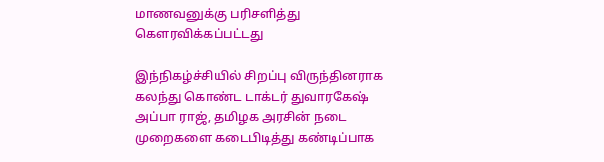மாணவனுக்கு பரிசளித்து கௌரவிக்கப்பட்டது

இந்நிகழ்ச்சியில் சிறப்பு விருந்தினராக கலந்து கொண்ட டாக்டர் துவாரகேஷ் அப்பா ராஜ், தமிழக அரசின் நடை முறைகளை கடைபிடித்து கண்டிப்பாக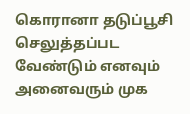கொரானா தடுப்பூசி செலுத்தப்பட வேண்டும் எனவும் அனைவரும் முக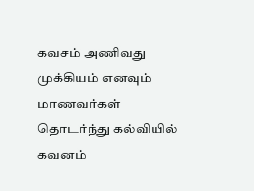கவசம் அணிவது முக்கியம் எனவும் மாணவர்கள் தொடர்ந்து கல்வியில் கவனம்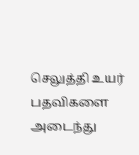செலுத்தி உயர் பதவிகளை அடைந்து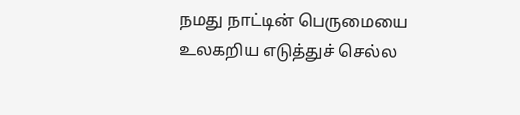நமது நாட்டின் பெருமையை உலகறிய எடுத்துச் செல்ல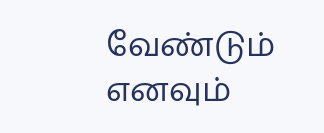வேண்டும் எனவும்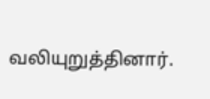வலியுறுத்தினார்.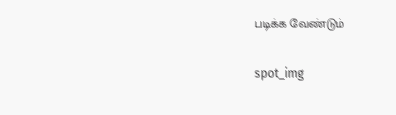படிக்க வேண்டும்

spot_img